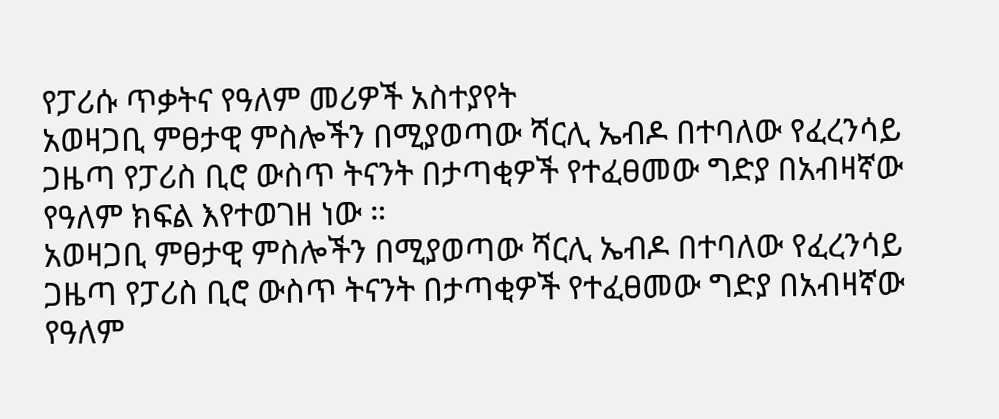የፓሪሱ ጥቃትና የዓለም መሪዎች አስተያየት
አወዛጋቢ ምፀታዊ ምስሎችን በሚያወጣው ሻርሊ ኤብዶ በተባለው የፈረንሳይ ጋዜጣ የፓሪስ ቢሮ ውስጥ ትናንት በታጣቂዎች የተፈፀመው ግድያ በአብዛኛው የዓለም ክፍል እየተወገዘ ነው ።
አወዛጋቢ ምፀታዊ ምስሎችን በሚያወጣው ሻርሊ ኤብዶ በተባለው የፈረንሳይ ጋዜጣ የፓሪስ ቢሮ ውስጥ ትናንት በታጣቂዎች የተፈፀመው ግድያ በአብዛኛው የዓለም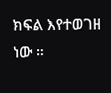ክፍል እየተወገዘ ነው ።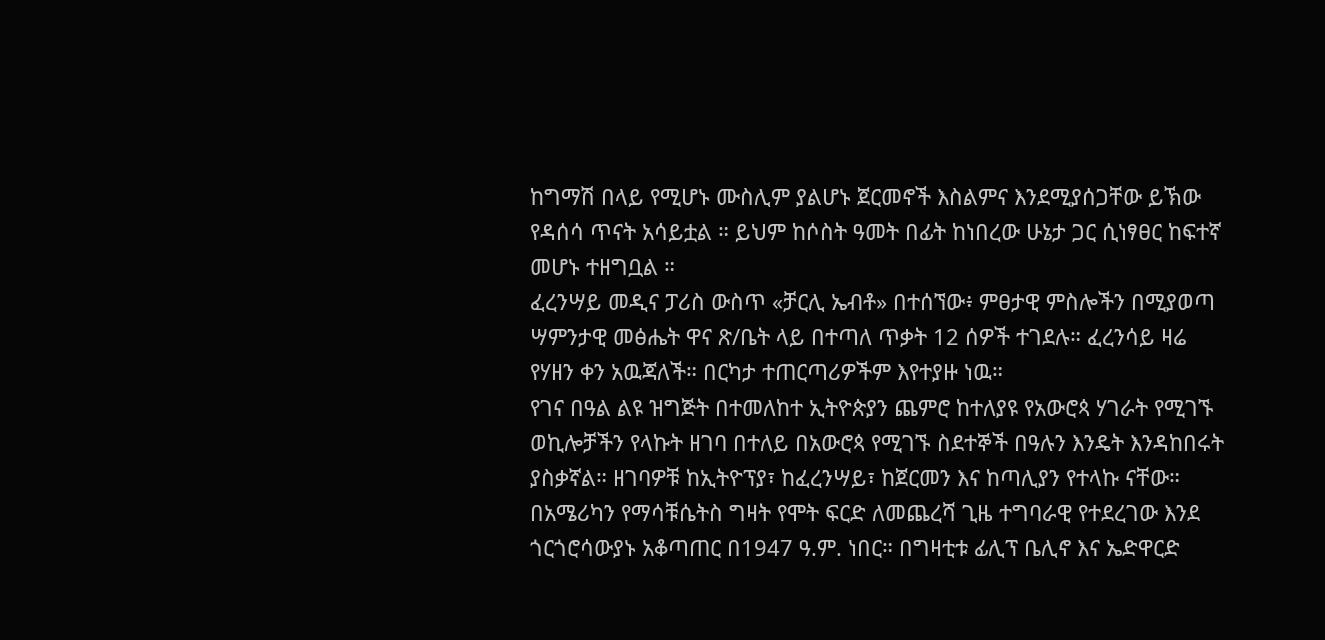ከግማሽ በላይ የሚሆኑ ሙስሊም ያልሆኑ ጀርመኖች እስልምና እንደሚያሰጋቸው ይኽው የዳሰሳ ጥናት አሳይቷል ። ይህም ከሶስት ዓመት በፊት ከነበረው ሁኔታ ጋር ሲነፃፀር ከፍተኛ መሆኑ ተዘግቧል ።
ፈረንሣይ መዲና ፓሪስ ውስጥ «ቻርሊ ኤብቶ» በተሰኘው፥ ምፀታዊ ምስሎችን በሚያወጣ ሣምንታዊ መፅሔት ዋና ጽ/ቤት ላይ በተጣለ ጥቃት 12 ሰዎች ተገደሉ። ፈረንሳይ ዛሬ የሃዘን ቀን አዉጃለች። በርካታ ተጠርጣሪዎችም እየተያዙ ነዉ።
የገና በዓል ልዩ ዝግጅት በተመለከተ ኢትዮጵያን ጨምሮ ከተለያዩ የአውሮጳ ሃገራት የሚገኙ ወኪሎቻችን የላኩት ዘገባ በተለይ በአውሮጳ የሚገኙ ስደተኞች በዓሉን እንዴት እንዳከበሩት ያስቃኛል። ዘገባዎቹ ከኢትዮፕያ፣ ከፈረንሣይ፣ ከጀርመን እና ከጣሊያን የተላኩ ናቸው።
በአሜሪካን የማሳቹሴትስ ግዛት የሞት ፍርድ ለመጨረሻ ጊዜ ተግባራዊ የተደረገው እንደ ጎርጎሮሳውያኑ አቆጣጠር በ1947 ዓ.ም. ነበር። በግዛቲቱ ፊሊፕ ቤሊኖ እና ኤድዋርድ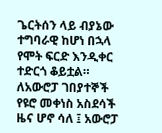ጌርትሰን ላይ ብያኔው ተግባራዊ ከሆነ በኋላ የሞት ፍርድ እንዲቀር ተድርጎ ቆይቷል።
ለአውሮፓ ገበያተኞች የዩሮ መቀነስ አስደሳች ዜና ሆኖ ሳለ ፤ አውሮፓ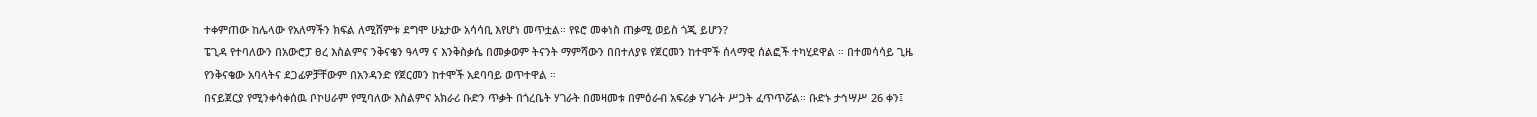ተቀምጠው ከሌላው የአለማችን ክፍል ለሚሸምቱ ደግሞ ሁኔታው አሳሳቢ እየሆነ መጥቷል። የዩሮ መቀነስ ጠቃሚ ወይስ ጎጂ ይሆን?
ፔጊዳ የተባለውን በአውሮፓ ፀረ እስልምና ንቅናቄን ዓላማ ና እንቅስቃሴ በመቃወም ትናንት ማምሻውን በበተለያዩ የጀርመን ከተሞች ሰላማዊ ሰልፎች ተካሂደዋል ። በተመሳሳይ ጊዜ የንቅናቄው አባላትና ደጋፊዎቻቸውም በአንዳንድ የጀርመን ከተሞች አደባባይ ወጥተዋል ።
በናይጀርያ የሚንቀሳቀሰዉ ቦኮሀራም የሚባለው እስልምና አክራሪ ቡድን ጥቃት በጎረቤት ሃገራት በመዛመቱ በምዕራብ አፍሪቃ ሃገራት ሥጋት ፈጥጥሯል። ቡድኑ ታኅሣሥ 26 ቀን፤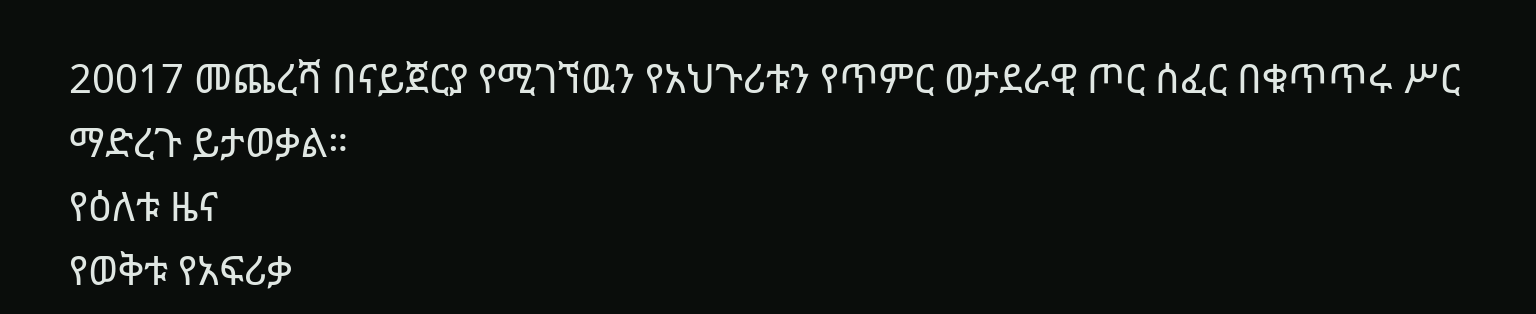20017 መጨረሻ በናይጀርያ የሚገኘዉን የአህጉሪቱን የጥምር ወታደራዊ ጦር ሰፈር በቁጥጥሩ ሥር ማድረጉ ይታወቃል።
የዕለቱ ዜና
የወቅቱ የአፍሪቃ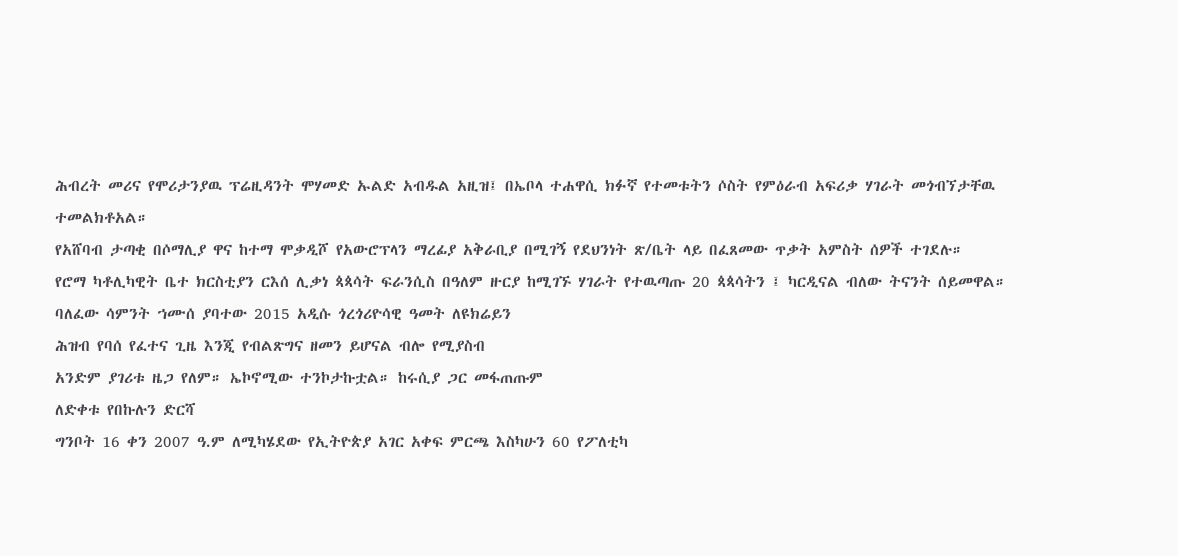ሕብረት መሪና የሞሪታንያዉ ፕሬዚዳንት ሞሃመድ ኡልድ አብዱል አዚዝ፤ በኤቦላ ተሐዋሲ ክፉኛ የተመቱትን ሶስት የምዕራብ አፍሪቃ ሃገራት መጎብኘታቸዉ ተመልክቶአል።
የአሸባብ ታጣቂ በሶማሊያ ዋና ከተማ ሞቃዲሾ የአውሮፕላን ማረፊያ አቅራቢያ በሚገኝ የደህንነት ጽ/ቤት ላይ በፈጸመው ጥቃት አምስት ሰዎች ተገደሉ።
የሮማ ካቶሊካዊት ቤተ ክርስቲያን ርእሰ ሊቃነ ጳጳሳት ፍራንሲስ በዓለም ዙርያ ከሚገኙ ሃገራት የተዉጣጡ 20 ጳጳሳትን ፤ ካርዲናል ብለው ትናንት ሰይመዋል።
ባለፈው ሳምንት ኀሙሰ ያባተው 2015 አዲሱ ጎረጎሪዮሳዊ ዓመት ለዩክሬይን
ሕዝብ የባሰ የፈተና ጊዜ እንጂ የብልጽግና ዘመን ይሆናል ብሎ የሚያስብ
አንድም ያገሪቱ ዜጋ የለም። ኤኮኖሚው ተንኮታኩቷል። ከሩሲያ ጋር መፋጠጡም
ለድቀቱ የበኩሉን ድርሻ
ግንቦት 16 ቀን 2007 ዓ.ም ለሚካሄደው የኢትዮጵያ አገር አቀፍ ምርጫ እስካሁን 60 የፖለቲካ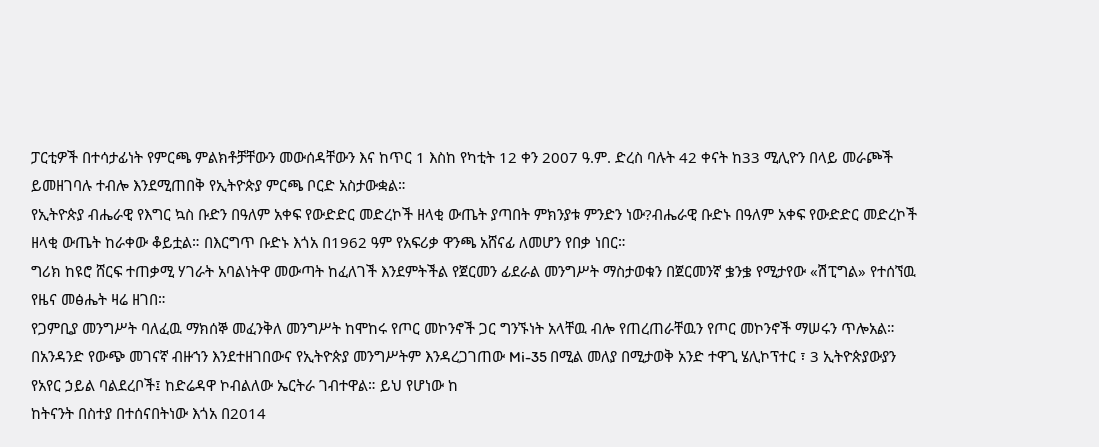ፓርቲዎች በተሳታፊነት የምርጫ ምልክቶቻቸውን መውሰዳቸውን እና ከጥር 1 እስከ የካቲት 12 ቀን 2007 ዓ.ም. ድረስ ባሉት 42 ቀናት ከ33 ሚሊዮን በላይ መራጮች ይመዘገባሉ ተብሎ እንደሚጠበቅ የኢትዮጵያ ምርጫ ቦርድ አስታውቋል።
የኢትዮጵያ ብሔራዊ የእግር ኳስ ቡድን በዓለም አቀፍ የውድድር መድረኮች ዘላቂ ውጤት ያጣበት ምክንያቱ ምንድን ነው?ብሔራዊ ቡድኑ በዓለም አቀፍ የውድድር መድረኮች ዘላቂ ውጤት ከራቀው ቆይቷል። በእርግጥ ቡድኑ እጎአ በ1962 ዓም የአፍሪቃ ዋንጫ አሸናፊ ለመሆን የበቃ ነበር።
ግሪክ ከዩሮ ሸርፍ ተጠቃሚ ሃገራት አባልነትዋ መውጣት ከፈለገች እንደምትችል የጀርመን ፊደራል መንግሥት ማስታወቁን በጀርመንኛ ቌንቌ የሚታየው «ሽፒግል» የተሰኘዉ የዜና መፅሔት ዛሬ ዘገበ።
የጋምቢያ መንግሥት ባለፈዉ ማክሰኞ መፈንቅለ መንግሥት ከሞከሩ የጦር መኮንኖች ጋር ግንኙነት አላቸዉ ብሎ የጠረጠራቸዉን የጦር መኮንኖች ማሠሩን ጥሎአል።
በአንዳንድ የውጭ መገናኛ ብዙኀን እንደተዘገበውና የኢትዮጵያ መንግሥትም እንዳረጋገጠው Mi-35 በሚል መለያ በሚታወቅ አንድ ተዋጊ ሄሊኮፕተር ፣ 3 ኢትዮጵያውያን የአየር ኃይል ባልደረቦች፤ ከድሬዳዋ ኮብልለው ኤርትራ ገብተዋል። ይህ የሆነው ከ
ከትናንት በስተያ በተሰናበትነው እጎአ በ2014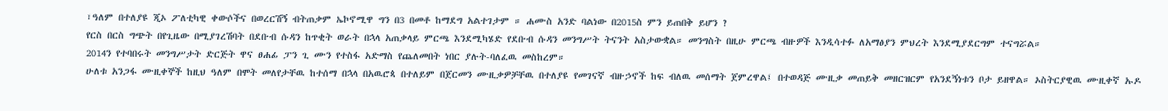፣ዓለም በተለያዩ ጂኦ ፖለቲካዊ ቀውሶችና በወረርሽኝ ብትጠቃም ኤኮኖሚዋ ግን በ3 በመቶ ከማደግ አልተገታም ። ሐሙስ አንድ ባልነው በ2015ስ ምን ይጠበቅ ይሆን ?
የርስ በርስ ግጭት በየጊዜው በሚያገረሽባት በደቡብ ሱዳን ከጥቂት ወራት በኋላ አጠቃላይ ምርጫ እንደሚካሄድ የደቡብ ሱዳን መንግሥት ትናንት አስታውቋል። መንግስት በዚሁ ምርጫ ብዙዎች እንዲሳተፉ ለአማፅያን ምህረት እንደሚያደርግም ተናግሯል።
2014ን የተባበሩት መንግሥታት ድርጅት ዋና ፀሐፊ ፓን ጊ ሙን የተስፋ አድማስ የጨለመበት ነበር ያሉት-ባለፈዉ መስከረም።
ሁለቱ አንጋፋ ሙዚቀኞች ከዚህ ዓለም በሞት መለየታቸዉ ከተሰማ በኋላ በአዉሮጳ በተለይም በጀርመን ሙዚቃዎቻቸዉ በተለያዩ የመገናኛ ብዙኃኖች ከፍ ብለዉ መሰማት ጀምረዋል፤ በተወዳጅ ሙዚቃ መጠይቅ መዘርዝርም የአንደኝነቱን ቦታ ይዘዋል። ኦስትርያዊዉ ሙዚቀኛ ኡዶ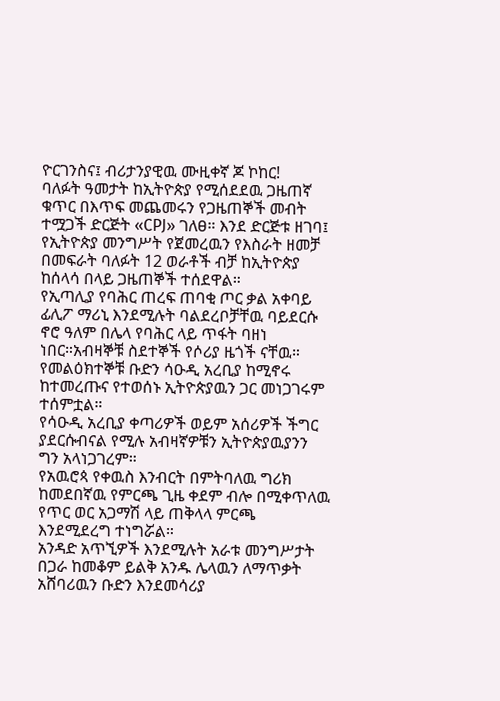ዮርገንስና፤ ብሪታንያዊዉ ሙዚቀኛ ጆ ኮከር!
ባለፉት ዓመታት ከኢትዮጵያ የሚሰደደዉ ጋዜጠኛ ቁጥር በእጥፍ መጨመሩን የጋዜጠኞች መብት ተሟጋች ድርጅት «CPJ» ገለፀ። እንደ ድርጅቱ ዘገባ፤ የኢትዮጵያ መንግሥት የጀመረዉን የእስራት ዘመቻ በመፍራት ባለፉት 12 ወራቶች ብቻ ከኢትዮጵያ ከሰላሳ በላይ ጋዜጠኞች ተሰደዋል።
የኢጣሊያ የባሕር ጠረፍ ጠባቂ ጦር ቃል አቀባይ ፊሊፖ ማሪኒ እንደሚሉት ባልደረቦቻቸዉ ባይደርሱ ኖሮ ዓለም በሌላ የባሕር ላይ ጥፋት ባዘነ ነበር።አብዛኞቹ ስደተኞች የሶሪያ ዜጎች ናቸዉ።
የመልዕክተኞቹ ቡድን ሳዑዲ አረቢያ ከሚኖሩ ከተመረጡና የተወሰኑ ኢትዮጵያዉን ጋር መነጋገሩም ተሰምቷል።
የሳዑዲ አረቢያ ቀጣሪዎች ወይም አሰሪዎች ችግር ያደርሱብናል የሚሉ አብዛኛዎቹን ኢትዮጵያዉያንን ግን አላነጋገረም።
የአዉሮጳ የቀዉስ እንብርት በምትባለዉ ግሪክ ከመደበኛዉ የምርጫ ጊዜ ቀደም ብሎ በሚቀጥለዉ የጥር ወር አጋማሽ ላይ ጠቅላላ ምርጫ እንደሚደረግ ተነግሯል።
አንዳድ አጥኚዎች እንደሚሉት አራቱ መንግሥታት በጋራ ከመቆም ይልቅ አንዱ ሌላዉን ለማጥቃት አሸባሪዉን ቡድን እንደመሳሪያ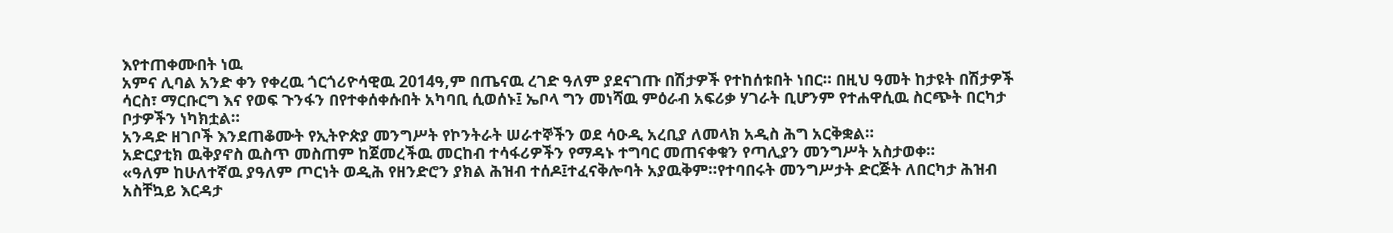እየተጠቀሙበት ነዉ
አምና ሊባል አንድ ቀን የቀረዉ ጎርጎሪዮሳዊዉ 2014ዓ,ም በጤናዉ ረገድ ዓለም ያደናገጡ በሽታዎች የተከሰቱበት ነበር። በዚህ ዓመት ከታዩት በሽታዎች ሳርስ፣ ማርቡርግ እና የወፍ ጉንፋን በየተቀሰቀሱበት አካባቢ ሲወሰኑ፤ ኤቦላ ግን መነሻዉ ምዕራብ አፍሪቃ ሃገራት ቢሆንም የተሐዋሲዉ ስርጭት በርካታ ቦታዎችን ነካክቷል።
አንዳድ ዘገቦች እንደጠቆሙት የኢትዮጵያ መንግሥት የኮንትራት ሠራተኞችን ወደ ሳዑዲ አረቢያ ለመላክ አዲስ ሕግ አርቅቋል።
አድርያቲክ ዉቅያኖስ ዉስጥ መስጠም ከጀመረችዉ መርከብ ተሳፋሪዎችን የማዳኑ ተግባር መጠናቀቁን የጣሊያን መንግሥት አስታወቀ።
«ዓለም ከሁለተኛዉ ያዓለም ጦርነት ወዲሕ የዘንድሮን ያክል ሕዝብ ተሰዶ፤ተፈናቅሎባት አያዉቅም።የተባበሩት መንግሥታት ድርጅት ለበርካታ ሕዝብ አስቸኳይ እርዳታ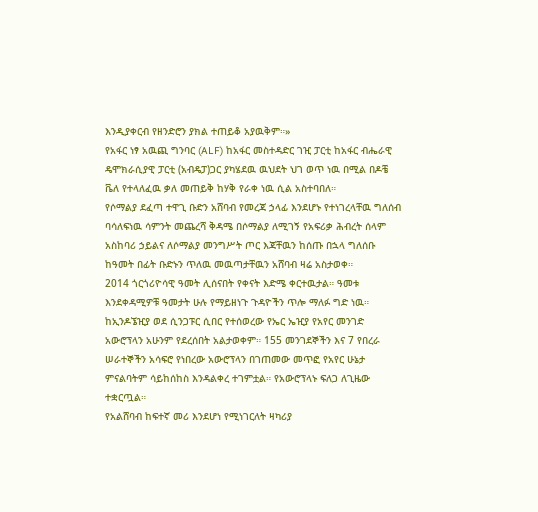እንዲያቀርብ የዘንድሮን ያክል ተጠይቆ አያዉቅም።»
የአፋር ነፃ አዉጪ ግንባር (ALF) ከአፋር መስተዳድር ገዢ ፓርቲ ከአፋር ብሔራዊ ዴሞክራሲያዊ ፓርቲ (አብዴፓ)ጋር ያካሄደዉ ዉህደት ህገ ወጥ ነዉ በሚል በዶቼ ቬለ የተላለፈዉ ቃለ መጠይቅ ከሃቅ የራቀ ነዉ ሲል አስተባበለ።
የሶማልያ ደፈጣ ተዋጊ ቡድን አሸባብ የመረጃ ኃላፊ እንደሆኑ የተነገረላቸዉ ግለሰብ ባሳለፍነዉ ሳምንት መጨረሻ ቅዳሜ በሶማልያ ለሚገኝ የአፍሪቃ ሕብረት ሰላም አስከባሪ ኃይልና ለሶማልያ መንግሥት ጦር እጃቸዉን ከሰጡ በኋላ ግለሰቡ ከዓመት በፊት ቡድኑን ጥለዉ መዉጣታቸዉን አሸባብ ዛሬ አስታወቀ።
2014 ጎርጎሪዮሳዊ ዓመት ሊሰናበት የቀናት እድሜ ቀርተዉታል። ዓመቱ እንደቀዳሚዎቹ ዓመታት ሁሉ የማይዘነጉ ጉዳዮችን ጥሎ ማለፉ ግድ ነዉ።
ከኢንዶኜዢያ ወደ ሲንጋፑር ሲበር የተሰወረው የኤር ኤዢያ የአየር መንገድ አውሮፕላን አሁንም የደረሰበት አልታወቀም። 155 መንገደኞችን እና 7 የበረራ ሠራተኞችን አሳፍሮ የነበረው አውሮፕላን በገጠመው መጥፎ የአየር ሁኔታ ምናልባትም ሳይከሰከስ እንዳልቀረ ተገምቷል። የአውሮፕላኑ ፍለጋ ለጊዜው ተቋርጧል።
የአልሸባብ ከፍተኛ መሪ እንደሆነ የሚነገርለት ዛካሪያ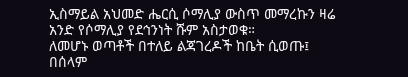ኢስማይል አህመድ ሔርሲ ሶማሊያ ውስጥ መማረኩን ዛሬ አንድ የሶማሊያ የደኅንነት ሹም አስታወቁ።
ለመሆኑ ወጣቶች በተለይ ልጃገረዶች ከቤት ሲወጡ፤ በሰላም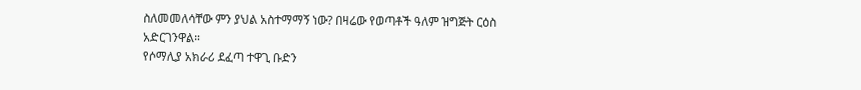ስለመመለሳቸው ምን ያህል አስተማማኝ ነው? በዛሬው የወጣቶች ዓለም ዝግጅት ርዕስ አድርገንዋል።
የሶማሊያ አክራሪ ደፈጣ ተዋጊ ቡድን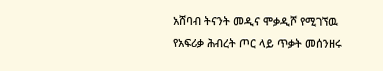አሸባብ ትናንት መዲና ሞቃዲሾ የሚገኘዉ የአፍሪቃ ሕብረት ጦር ላይ ጥቃት መሰንዘሩ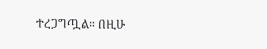ተረጋግጧል። በዚሁ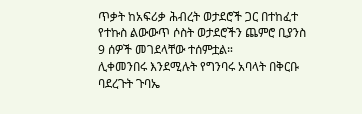ጥቃት ከአፍሪቃ ሕብረት ወታደሮች ጋር በተከፈተ የተኩስ ልውውጥ ሶስት ወታደሮችን ጨምሮ ቢያንስ 9 ሰዎች መገደላቸው ተሰምቷል።
ሊቀመንበሩ እንደሚሉት የግንባሩ አባላት በቅርቡ ባደረጉት ጉባኤ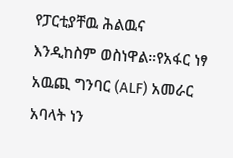የፓርቲያቸዉ ሕልዉና እንዲከስም ወስነዋል።የአፋር ነፃ አዉጪ ግንባር (ALF) አመራር አባላት ነን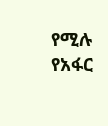የሚሉ የአፋር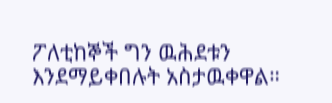ፖለቲከኞች ግን ዉሕደቱን እንደማይቀበሉት አስታዉቀዋል።